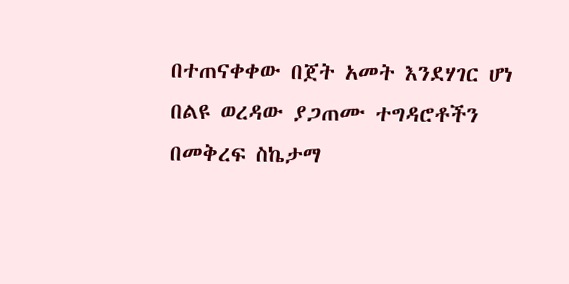በተጠናቀቀው በጀት አመት እንደሃገር ሆነ በልዩ ወረዳው ያጋጠሙ ተግዳሮቶችን በመቅረፍ ስኬታማ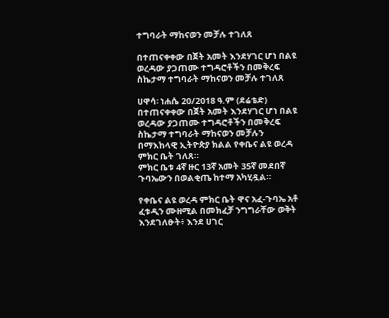ተግባራት ማከናወን መቻሉ ተገለጸ

በተጠናቀቀው በጀት አመት እንደሃገር ሆነ በልዩ ወረዳው ያጋጠሙ ተግዳሮቶችን በመቅረፍ ስኬታማ ተግባራት ማከናወን መቻሉ ተገለጸ

ሀዋሳ፡ ነሐሴ 20/2018 ዓ.ም (ደሬቴድ) በተጠናቀቀው በጀት አመት እንደሃገር ሆነ በልዩ ወረዳው ያጋጠሙ ተግዳሮቶችን በመቅረፍ ስኬታማ ተግባራት ማከናወን መቻሉን በማእከላዊ ኢትዮጵያ ክልል የቀቤና ልዩ ወረዳ ምክር ቤት ገለጸ።
ምክር ቤቱ 4ኛ ዙር 13ኛ አመት 35ኛ መደበኛ ጉባኤውን በወልቂጤ ከተማ አካሂዷል።

የቀቤና ልዩ ወረዳ ምክር ቤት ዋና አፈ-ጉባኤ አቶ ፈቱዲን ሙዘሚል በመክፈቻ ንግግራቸው ወቅት እንደገለፁት፥ እንደ ሀገር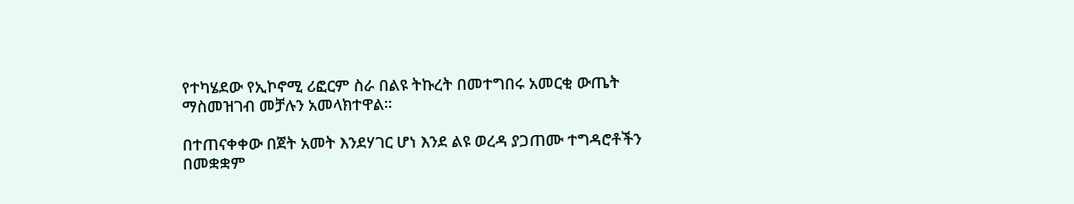የተካሄደው የኢኮኖሚ ሪፎርም ስራ በልዩ ትኩረት በመተግበሩ አመርቂ ውጤት ማስመዝገብ መቻሉን አመላክተዋል።

በተጠናቀቀው በጀት አመት እንደሃገር ሆነ እንደ ልዩ ወረዳ ያጋጠሙ ተግዳሮቶችን በመቋቋም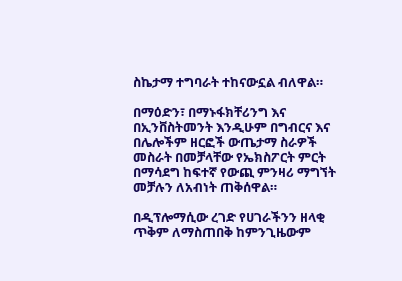ስኬታማ ተግባራት ተከናውኗል ብለዋል።

በማዕድን፣ በማኑፋክቸሪንግ እና በኢንቨስትመንት እንዲሁም በግብርና እና በሌሎችም ዘርፎች ውጤታማ ስራዎች መስራት በመቻላቸው የኤክስፖርት ምርት በማሳደግ ከፍተኛ የውጪ ምንዛሪ ማግኘት መቻሉን ለአብነት ጠቅሰዋል።

በዲፕሎማሲው ረገድ የሀገራችንን ዘላቂ ጥቅም ለማስጠበቅ ከምንጊዜውም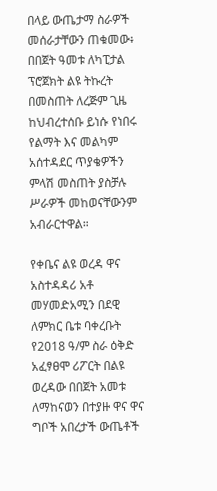በላይ ውጤታማ ስራዎች መሰራታቸውን ጠቁመው፥ በበጀት ዓመቱ ለካፒታል ፕሮጀክት ልዩ ትኩረት በመስጠት ለረጅም ጊዜ ከህብረተሰቡ ይነሱ የነበሩ የልማት እና መልካም አሰተዳደር ጥያቄዎችን ምላሽ መስጠት ያስቻሉ ሥራዎች መከወናቸውንም አብራርተዋል።

የቀቤና ልዩ ወረዳ ዋና አስተዳዳሪ አቶ መሃመድአሚን በደዊ ለምክር ቤቱ ባቀረቡት የ2018 ዓ/ም ስራ ዕቅድ አፈፃፀሞ ሪፖርት በልዩ ወረዳው በበጀት አመቱ ለማከናወን በተያዙ ዋና ዋና ግቦች አበረታች ውጤቶች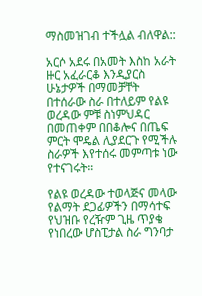ማስመዝገብ ተችሏል ብለዋል::

አርሶ አደሩ በአመት እስከ አራት ዙር አፈራርቆ እንዲያርስ ሁኔታዎች በማመቻቸት በተሰራው ስራ በተለይም የልዩ ወረዳው ምቹ ስነምህዳር በመጠቀም በበቆሎና በጤፍ ምርት ሞዴል ሊያደርጉ የሚችሉ ስራዎች እየተሰሩ መምጣቱ ነው የተናገሩት።

የልዩ ወረዳው ተወላጅና መላው የልማት ደጋፊዎችን በማሳተፍ የህዝቡ የረዥም ጊዜ ጥያቄ የነበረው ሆስፒታል ስራ ግንባታ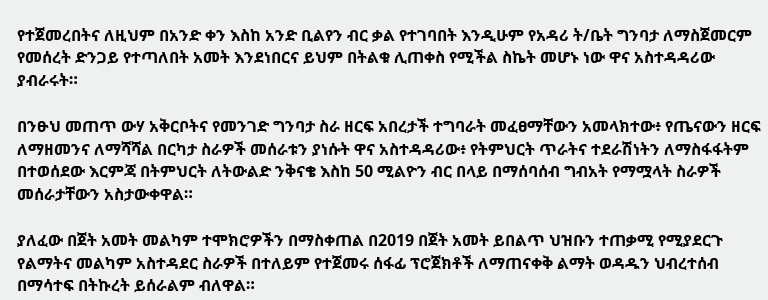የተጀመረበትና ለዚህም በአንድ ቀን እስከ አንድ ቢልየን ብር ቃል የተገባበት እንዲሁም የአዳሪ ት/ቤት ግንባታ ለማስጀመርም የመሰረት ድንጋይ የተጣለበት አመት እንደነበርና ይህም በትልቁ ሊጠቀስ የሚችል ስኬት መሆኑ ነው ዋና አስተዳዳሪው ያብራሩት።

በንፁህ መጠጥ ውሃ አቅርቦትና የመንገድ ግንባታ ስራ ዘርፍ አበረታች ተግባራት መፈፀማቸውን አመላክተው፥ የጤናውን ዘርፍ ለማዘመንና ለማሻሻል በርካታ ስራዎች መሰራቱን ያነሱት ዋና አስተዳዳሪው፥ የትምህርት ጥራትና ተደራሽነትን ለማስፋፋትም በተወሰደው እርምጃ በትምህርት ለትውልድ ንቅናቄ እስከ 50 ሚልዮን ብር በላይ በማሰባሰብ ግብአት የማሟላት ስራዎች መሰራታቸውን አስታውቀዋል።

ያለፈው በጀት አመት መልካም ተሞክሮዎችን በማስቀጠል በ2019 በጀት አመት ይበልጥ ህዝቡን ተጠቃሚ የሚያደርጉ የልማትና መልካም አስተዳደር ስራዎች በተለይም የተጀመሩ ሰፋፊ ፕሮጀክቶች ለማጠናቀቅ ልማት ወዳዱን ህብረተሰብ በማሳተፍ በትኩረት ይሰራልም ብለዋል።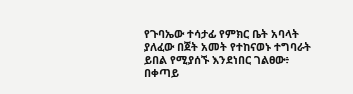የጉባኤው ተሳታፊ የምክር ቤት አባላት ያለፈው በጀት አመት የተከናወኑ ተግባራት ይበል የሚያሰኙ እንደነበር ገልፀው፥ በቀጣይ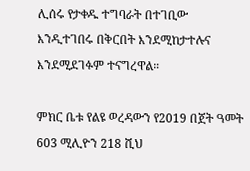ሊሰሩ የታቀዱ ተግባራት በተገቢው እንዲተገበሩ በቅርበት እንደሚከታተሉና እንደሚደገፉም ተናግረዋል።

ምክር ቤቱ የልዩ ወረዳውን የ2019 በጀት ዓመት 603 ሚሊዮን 218 ሺህ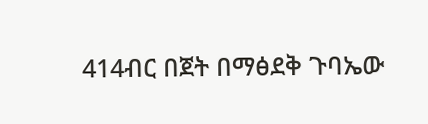414ብር በጀት በማፅደቅ ጉባኤው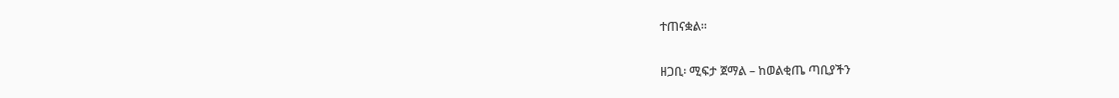ተጠናቋል።

ዘጋቢ፡ ሚፍታ ጀማል – ከወልቂጤ ጣቢያችን